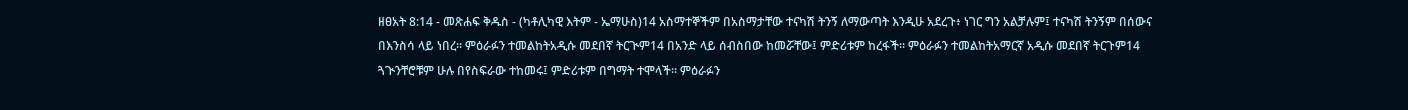ዘፀአት 8:14 - መጽሐፍ ቅዱስ - (ካቶሊካዊ እትም - ኤማሁስ)14 አስማተኞችም በአስማታቸው ተናካሽ ትንኝ ለማውጣት እንዲሁ አደረጉ፥ ነገር ግን አልቻሉም፤ ተናካሽ ትንኝም በሰውና በእንስሳ ላይ ነበረ። ምዕራፉን ተመልከትአዲሱ መደበኛ ትርጒም14 በአንድ ላይ ሰብስበው ከመሯቸው፤ ምድሪቱም ከረፋች። ምዕራፉን ተመልከትአማርኛ አዲሱ መደበኛ ትርጉም14 ጓጒንቸሮቹም ሁሉ በየስፍራው ተከመሩ፤ ምድሪቱም በግማት ተሞላች። ምዕራፉን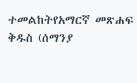ተመልከትየአማርኛ መጽሐፍ ቅዱስ (ሰማንያ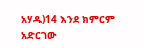አሃዱ)14 እንደ ክምርም አድርገው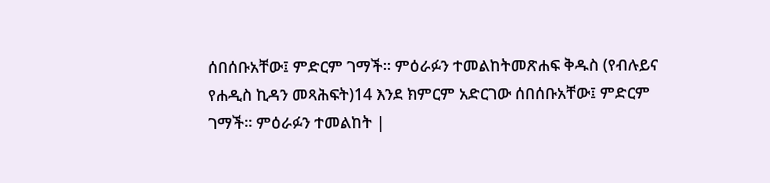ሰበሰቡአቸው፤ ምድርም ገማች። ምዕራፉን ተመልከትመጽሐፍ ቅዱስ (የብሉይና የሐዲስ ኪዳን መጻሕፍት)14 እንደ ክምርም አድርገው ሰበሰቡአቸው፤ ምድርም ገማች። ምዕራፉን ተመልከት |